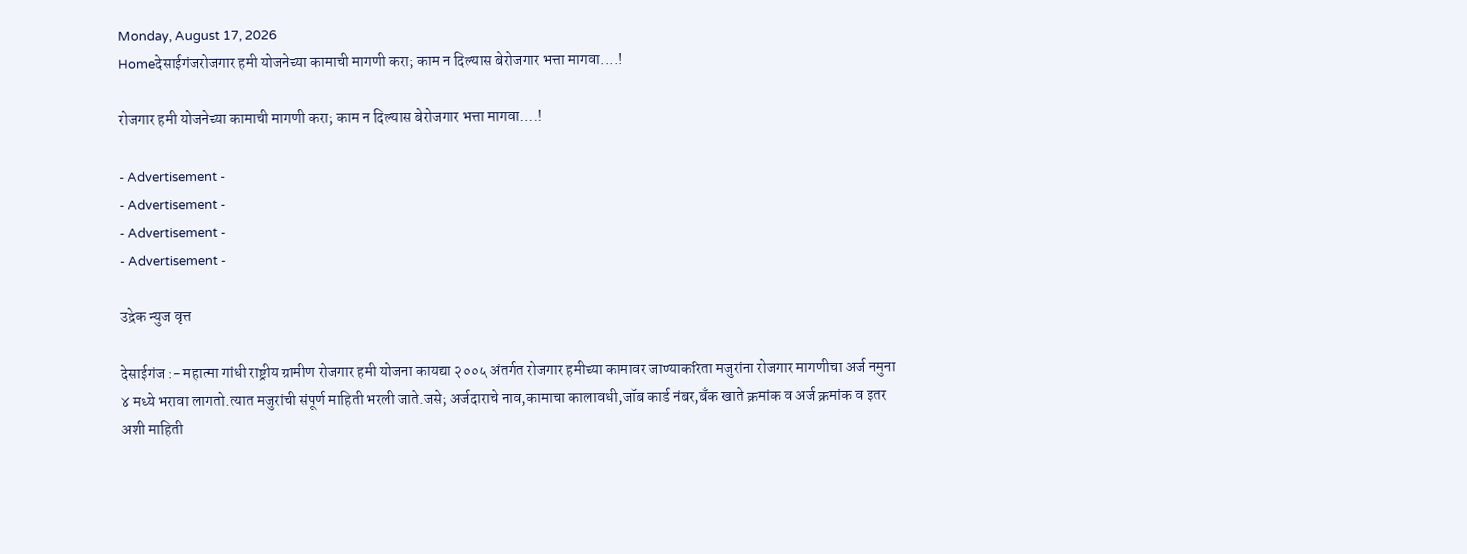Monday, August 17, 2026
Homeदेसाईगंजरोजगार हमी योजनेच्या कामाची मागणी करा; काम न दिल्यास बेरोजगार भत्ता मागवा....!

रोजगार हमी योजनेच्या कामाची मागणी करा; काम न दिल्यास बेरोजगार भत्ता मागवा….!

- Advertisement -
- Advertisement -
- Advertisement -
- Advertisement -

उद्रेक न्युज वृत्त

देसाईगंज :- महात्मा गांधी राष्ट्रीय ग्रामीण रोजगार हमी योजना कायद्या २००५ अंतर्गत रोजगार हमीच्या कामावर जाण्याकरिता मजुरांना रोजगार मागणीचा अर्ज नमुना ४ मध्ये भरावा लागतो.त्यात मजुरांची संपूर्ण माहिती भरली जाते.जसे; अर्जदाराचे नाव,कामाचा कालावधी,जॉब कार्ड नंबर,बँक खाते क्रमांक व अर्ज क्रमांक व इतर अशी माहिती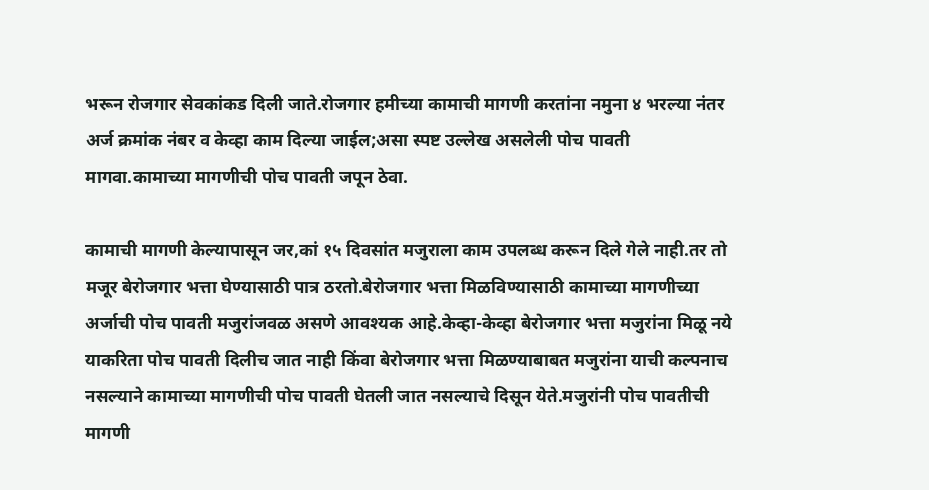भरून रोजगार सेवकांकड दिली जाते.रोजगार हमीच्या कामाची मागणी करतांना नमुना ४ भरल्या नंतर अर्ज क्रमांक नंबर व केव्हा काम दिल्या जाईल;असा स्पष्ट उल्लेख असलेली पोच पावती मागवा.कामाच्या मागणीची पोच पावती जपून ठेवा.

कामाची मागणी केल्यापासून जर,कां १५ दिवसांत मजुराला काम उपलब्ध करून दिले गेले नाही.तर तो मजूर बेरोजगार भत्ता घेण्यासाठी पात्र ठरतो.बेरोजगार भत्ता मिळविण्यासाठी कामाच्या मागणीच्या अर्जाची पोच पावती मजुरांजवळ असणे आवश्यक आहे.केव्हा-केव्हा बेरोजगार भत्ता मजुरांना मिळू नये याकरिता पोच पावती दिलीच जात नाही किंवा बेरोजगार भत्ता मिळण्याबाबत मजुरांना याची कल्पनाच नसल्याने कामाच्या मागणीची पोच पावती घेतली जात नसल्याचे दिसून येते.मजुरांनी पोच पावतीची मागणी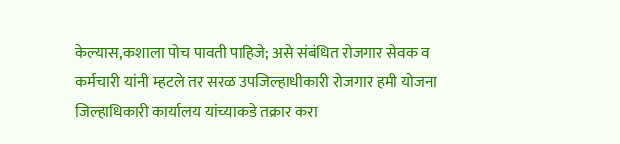केल्यास,कशाला पोच पावती पाहिजे; असे संबंधित रोजगार सेवक व कर्मचारी यांनी म्हटले तर सरळ उपजिल्हाधीकारी रोजगार हमी योजना जिल्हाधिकारी कार्यालय यांच्याकडे तक्रार करा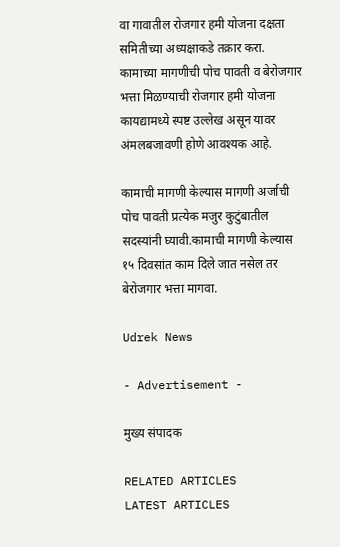वा गावातील रोजगार हमी योजना दक्षता समितीच्या अध्यक्षाकडे तक्रार करा. कामाच्या मागणीची पोच पावती व बेरोजगार भत्ता मिळण्याची रोजगार हमी योजना कायद्यामध्ये स्पष्ट उल्लेख असून यावर अंमलबजावणी होणे आवश्यक आहे.

कामाची मागणी केल्यास मागणी अर्जाची पोच पावती प्रत्येक मजुर कुटुंबातील सदस्यांनी घ्यावी.कामाची मागणी केल्यास १५ दिवसांत काम दिले जात नसेल तर बेरोजगार भत्ता मागवा.

Udrek News

- Advertisement -

मुख्य संपादक

RELATED ARTICLES
LATEST ARTICLES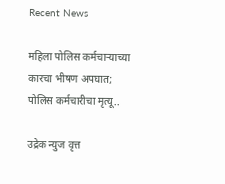Recent News

महिला पोलिस कर्मचाऱ्याच्या कारचा भीषण अपघात; पोलिस कर्मचारीचा मृत्यू..

उद्रेक न्युज वृत्त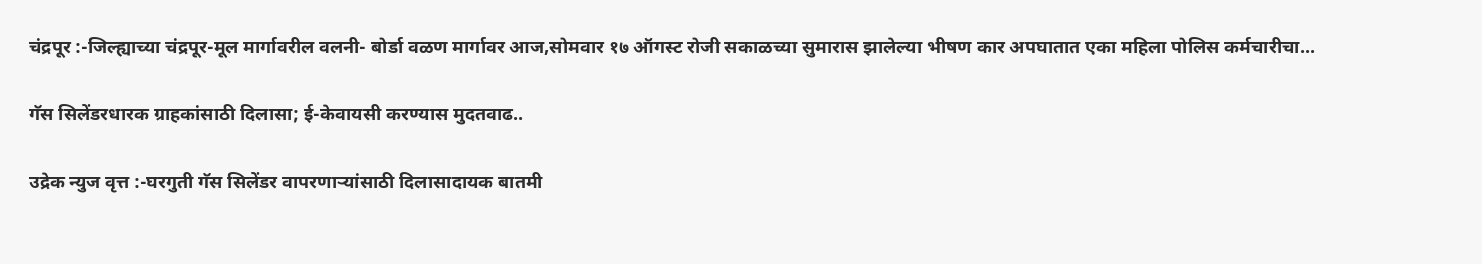चंद्रपूर :-जिल्ह्याच्या चंद्रपूर-मूल मार्गावरील वलनी- बोर्डा वळण मार्गावर आज,सोमवार १७ ऑगस्ट रोजी सकाळच्या सुमारास झालेल्या भीषण कार अपघातात एका महिला पोलिस कर्मचारीचा...

गॅस सिलेंडरधारक ग्राहकांसाठी दिलासा; ई-केवायसी करण्यास मुदतवाढ..

उद्रेक न्युज वृत्त :-घरगुती गॅस सिलेंडर वापरणाऱ्यांसाठी दिलासादायक बातमी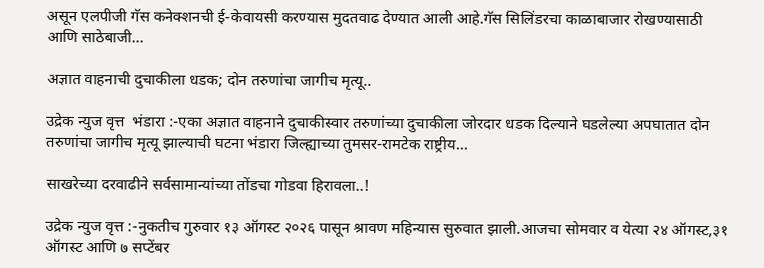असून एलपीजी गॅस कनेक्शनची ई-केवायसी करण्यास मुदतवाढ देण्यात आली आहे.गॅस सिलिंडरचा काळाबाजार रोखण्यासाठी आणि साठेबाजी...

अज्ञात वाहनाची दुचाकीला धडक; दोन तरुणांचा जागीच मृत्यू..

उद्रेक न्युज वृत्त  भंडारा :-एका अज्ञात वाहनाने दुचाकीस्वार तरुणांच्या दुचाकीला जोरदार धडक दिल्याने घडलेल्या अपघातात दोन तरुणांचा जागीच मृत्यू झाल्याची घटना भंडारा जिल्ह्याच्या तुमसर-रामटेक राष्ट्रीय...

साखरेच्या दरवाढीने सर्वसामान्यांच्या तोंडचा गोडवा हिरावला..!

उद्रेक न्युज वृत्त :-नुकतीच गुरुवार १३ ऑगस्ट २०२६ पासून श्रावण महिन्यास सुरुवात झाली.आजचा सोमवार व येत्या २४ ऑगस्ट,३१ ऑगस्ट आणि ७ सप्टेंबर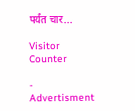पर्यंत चार...

Visitor Counter

- Advertisment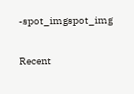-spot_imgspot_img

Recent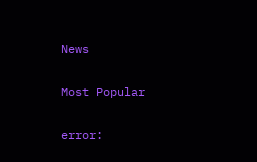News

Most Popular

error: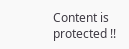Content is protected !!